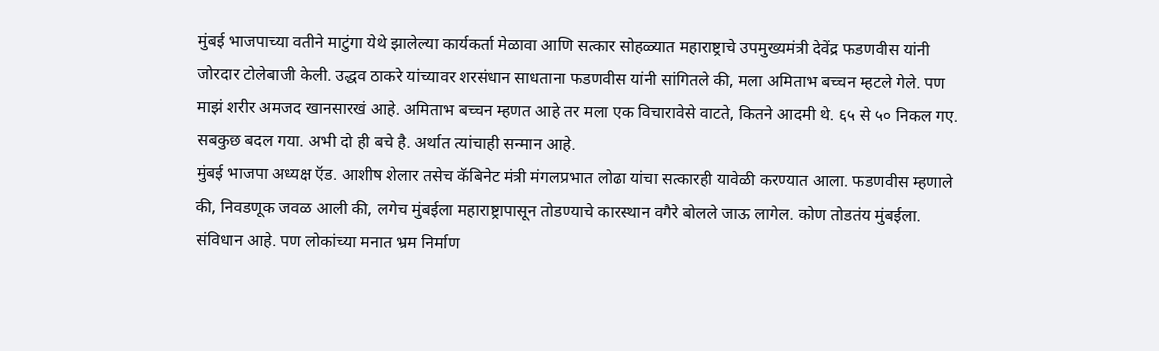मुंबई भाजपाच्या वतीने माटुंगा येथे झालेल्या कार्यकर्ता मेळावा आणि सत्कार सोहळ्यात महाराष्ट्राचे उपमुख्यमंत्री देवेंद्र फडणवीस यांनी जोरदार टोलेबाजी केली. उद्धव ठाकरे यांच्यावर शरसंधान साधताना फडणवीस यांनी सांगितले की, मला अमिताभ बच्चन म्हटले गेले. पण माझं शरीर अमजद खानसारखं आहे. अमिताभ बच्चन म्हणत आहे तर मला एक विचारावेसे वाटते, कितने आदमी थे. ६५ से ५० निकल गए. सबकुछ बदल गया. अभी दो ही बचे है. अर्थात त्यांचाही सन्मान आहे.
मुंबई भाजपा अध्यक्ष ऍड. आशीष शेलार तसेच कॅबिनेट मंत्री मंगलप्रभात लोढा यांचा सत्कारही यावेळी करण्यात आला. फडणवीस म्हणाले की, निवडणूक जवळ आली की, लगेच मुंबईला महाराष्ट्रापासून तोडण्याचे कारस्थान वगैरे बोलले जाऊ लागेल. कोण तोडतंय मुंबईला. संविधान आहे. पण लोकांच्या मनात भ्रम निर्माण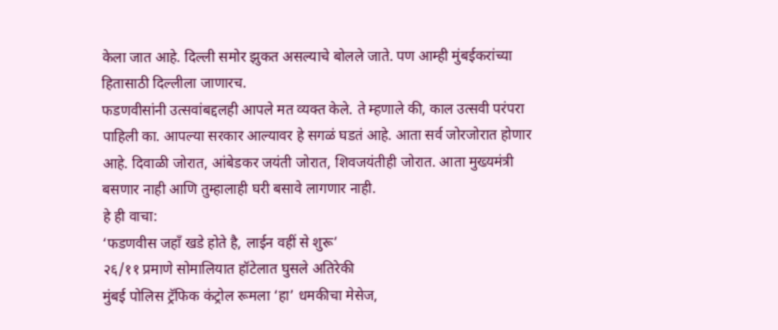केला जात आहे. दिल्ली समोर झुकत असल्याचे बोलले जाते. पण आम्ही मुंबईकरांच्या हितासाठी दिल्लीला जाणारच.
फडणवीसांनी उत्सवांबद्दलही आपले मत व्यक्त केले. ते म्हणाले की, काल उत्सवी परंपरा पाहिली का. आपल्या सरकार आल्यावर हे सगळं घडतं आहे. आता सर्व जोरजोरात होणार आहे. दिवाळी जोरात, आंबेडकर जयंती जोरात, शिवजयंतीही जोरात. आता मुख्यमंत्री बसणार नाही आणि तुम्हालाही घरी बसावे लागणार नाही.
हे ही वाचा:
‘फडणवीस जहाँ खडे होते है, लाईन वहीं से शुरू’
२६/११ प्रमाणे सोमालियात हॉटेलात घुसले अतिरेकी
मुंबई पोलिस ट्रॅफिक कंट्रोल रूमला ‘हा’ धमकीचा मेसेज,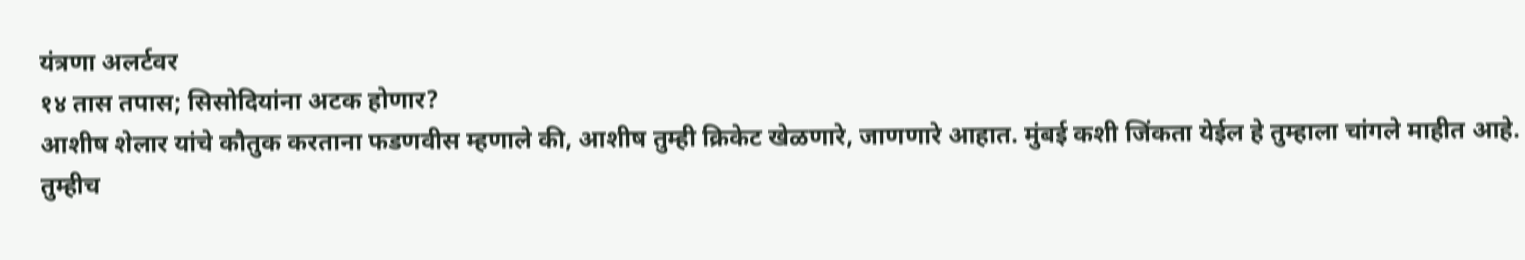यंत्रणा अलर्टवर
१४ तास तपास; सिसोदियांना अटक होणार?
आशीष शेलार यांचे कौतुक करताना फडणवीस म्हणाले की, आशीष तुम्ही क्रिकेट खेळणारे, जाणणारे आहात. मुंबई कशी जिंकता येईल हे तुम्हाला चांगले माहीत आहे. तुम्हीच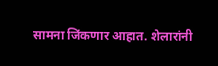सामना जिंकणार आहात. शेलारांनी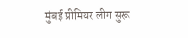मुंबई प्रीमियर लीग सुरू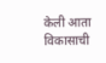केली आता विकासाची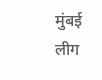मुंबई लीग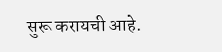सुरू करायची आहे.